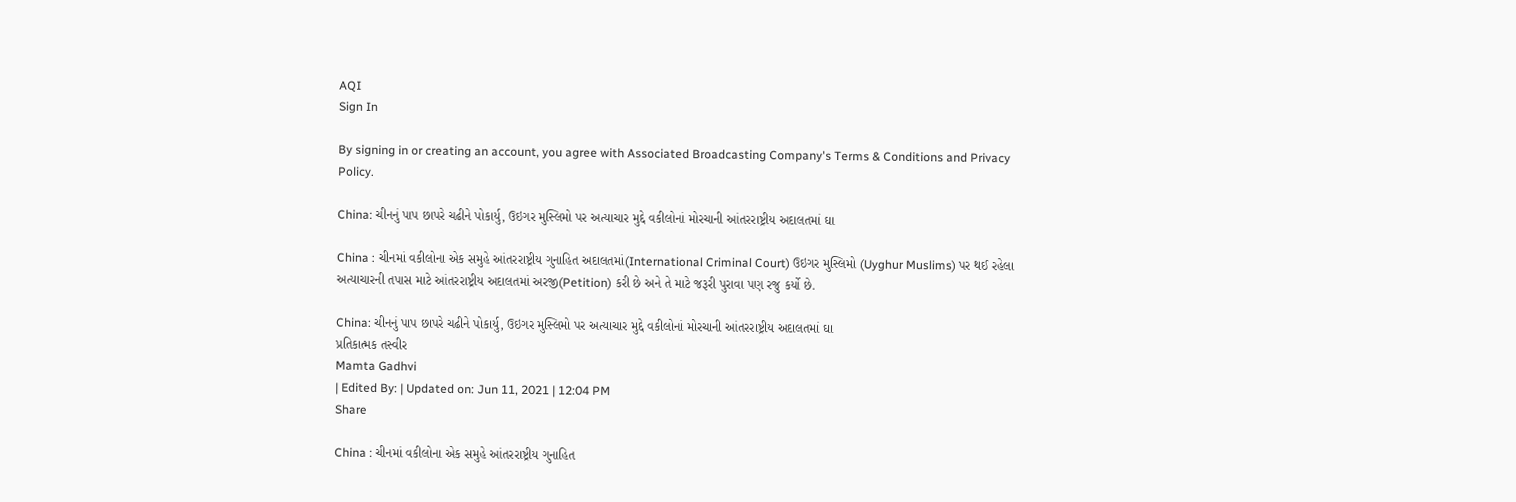AQI
Sign In

By signing in or creating an account, you agree with Associated Broadcasting Company's Terms & Conditions and Privacy Policy.

China: ચીનનું પાપ છાપરે ચઢીને પોકાર્યુ, ઉઇગર મુસ્લિમો પર અત્યાચાર મુદ્દે વકીલોનાં મોરચાની આંતરરાષ્ટ્રીય અદાલતમાં ઘા

China : ચીનમાં વકીલોના એક સમુહે આંતરરાષ્ટ્રીય ગુનાહિત અદાલતમાં(International Criminal Court) ઉઇગર મુસ્લિમો (Uyghur Muslims) પર થઈ રહેલા અત્યાચારની તપાસ માટે આંતરરાષ્ટ્રીય અદાલતમાં અરજી(Petition) કરી છે અને તે માટે જરૂરી પુરાવા પણ રજુ કર્યો છે.

China: ચીનનું પાપ છાપરે ચઢીને પોકાર્યુ, ઉઇગર મુસ્લિમો પર અત્યાચાર મુદ્દે વકીલોનાં મોરચાની આંતરરાષ્ટ્રીય અદાલતમાં ઘા
પ્રતિકાત્મક તસ્વીર
Mamta Gadhvi
| Edited By: | Updated on: Jun 11, 2021 | 12:04 PM
Share

China : ચીનમાં વકીલોના એક સમુહે આંતરરાષ્ટ્રીય ગુનાહિત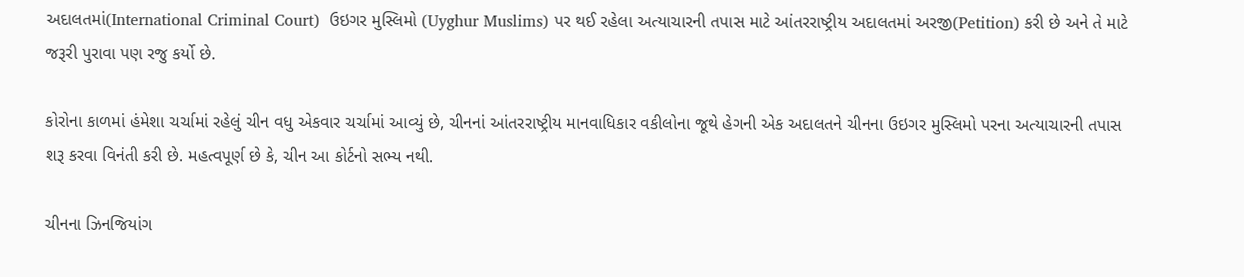અદાલતમાં(International Criminal Court)  ઉઇગર મુસ્લિમો (Uyghur Muslims) પર થઈ રહેલા અત્યાચારની તપાસ માટે આંતરરાષ્ટ્રીય અદાલતમાં અરજી(Petition) કરી છે અને તે માટે જરૂરી પુરાવા પણ રજુ કર્યો છે.

કોરોના કાળમાં હંમેશા ચર્ચામાં રહેલું ચીન વધુ એકવાર ચર્ચામાં આવ્યું છે, ચીનનાં આંતરરાષ્ટ્રીય માનવાધિકાર વકીલોના જૂથે હેગની એક અદાલતને ચીનના ઉઇગર મુસ્લિમો પરના અત્યાચારની તપાસ શરૂ કરવા વિનંતી કરી છે. મહત્વપૂર્ણ છે કે, ચીન આ કોર્ટનો સભ્ય નથી.

ચીનના ઝિનજિયાંગ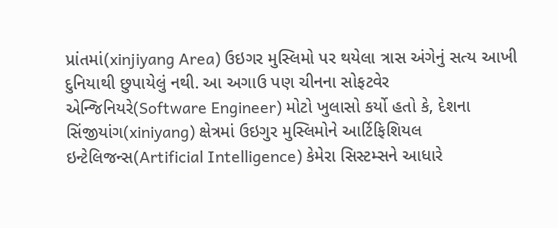પ્રાંતમાં(xinjiyang Area) ઉઇગર મુસ્લિમો પર થયેલા ત્રાસ અંગેનું સત્ય આખી દુનિયાથી છુપાયેલું નથી. આ અગાઉ પણ ચીનના સોફટવેર એન્જિનિયરે(Software Engineer) મોટો ખુલાસો કર્યો હતો કે, દેશના સિંજીયાંગ(xiniyang) ક્ષેત્રમાં ઉઇગુર મુસ્લિમોને આર્ટિફિશિયલ ઇન્ટેલિજન્સ(Artificial Intelligence) કેમેરા સિસ્ટમ્સને આધારે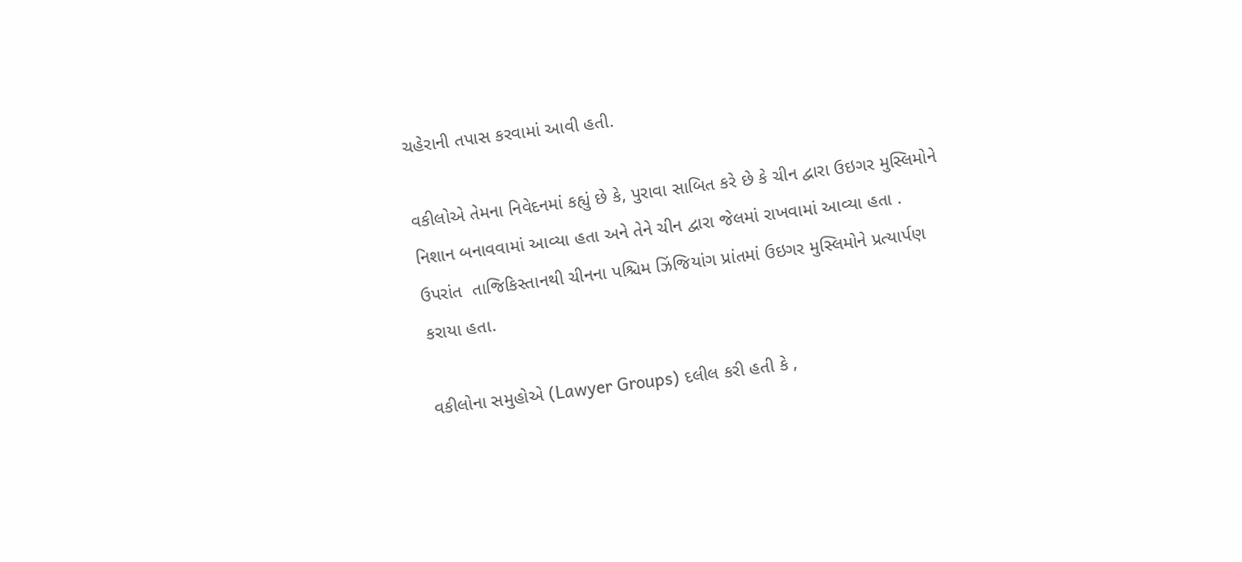ચહેરાની તપાસ કરવામાં આવી હતી.

વકીલોએ તેમના નિવેદનમાં કહ્યું છે કે, પુરાવા સાબિત કરે છે કે ચીન દ્વારા ઉઇગર મુસ્લિમોને નિશાન બનાવવામાં આવ્યા હતા અને તેને ચીન દ્વારા જેલમાં રાખવામાં આવ્યા હતા . ઉપરાંત  તાજિકિસ્તાનથી ચીનના પશ્ચિમ ઝિંજિયાંગ પ્રાંતમાં ઉઇગર મુસ્લિમોને પ્રત્યાર્પણ કરાયા હતા.

વકીલોના સમુહોએ (Lawyer Groups) દલીલ કરી હતી કે ,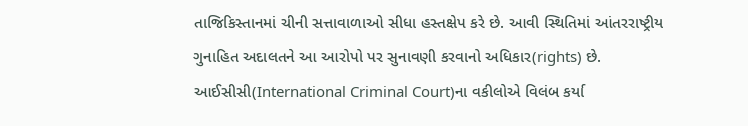તાજિકિસ્તાનમાં ચીની સત્તાવાળાઓ સીધા હસ્તક્ષેપ કરે છે. આવી સ્થિતિમાં આંતરરાષ્ટ્રીય ગુનાહિત અદાલતને આ આરોપો પર સુનાવણી કરવાનો અધિકાર(rights) છે. આઈસીસી(International Criminal Court)ના વકીલોએ વિલંબ કર્યા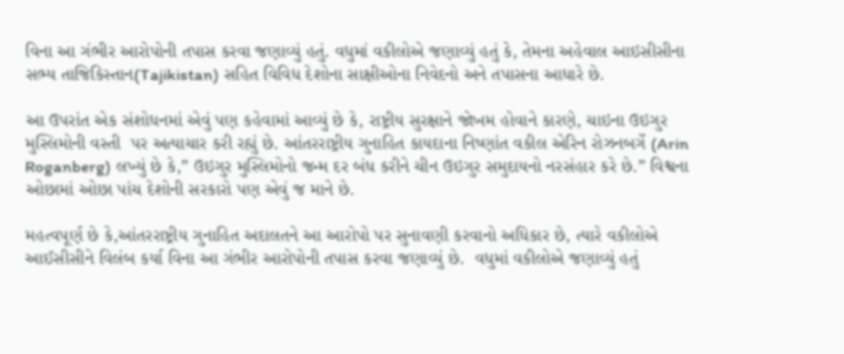વિના આ ગંભીર આરોપોની તપાસ કરવા જણાવ્યું હતું. વધુમાં વકીલોએ જણાવ્યું હતું કે, તેમના અહેવાલ આઇસીસીના સભ્ય તાજિકિસ્તાન(Tajikistan) સહિત વિવિધ દેશોના સાક્ષીઓના નિવેદનો અને તપાસના આધારે છે.

આ ઉપરાંત એક સંશોધનમાં એવું પણ કહેવામાં આવ્યું છે કે, રાષ્ટ્રીય સુરક્ષાને જોખમ હોવાને કારણે, ચાઇના ઉઇગુર મુસ્લિમોની વસ્તી  પર અત્યાચાર કરી રહ્યું છે. આંતરરાષ્ટ્રીય ગુનાહિત કાયદાના નિષ્ણાંત વકીલ એરિન રોઝનબર્ગે (Arin Roganberg) લખ્યું છે કે,” ઉઇગુર મુસ્લિમોનો જન્મ દર બંધ કરીને ચીન ઉઇગુર સમુદાયનો નરસંહાર કરે છે.” વિશ્વના ઓછામાં ઓછા પાંચ દેશોની સરકારો પણ એવું જ માને છે.

મહત્વપૂર્ણ છે કે,આંતરરાષ્ટ્રીય ગુનાહિત અદાલતને આ આરોપો પર સુનાવણી કરવાનો અધિકાર છે, ત્યારે વકીલોએ આઈસીસીને વિલંબ કર્યા વિના આ ગંભીર આરોપોની તપાસ કરવા જણાવ્યું છે.  વધુમાં વકીલોએ જણાવ્યું હતું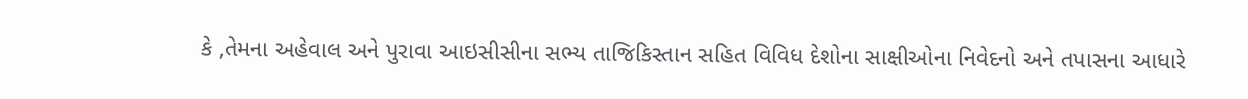કે ,તેમના અહેવાલ અને પુરાવા આઇસીસીના સભ્ય તાજિકિસ્તાન સહિત વિવિધ દેશોના સાક્ષીઓના નિવેદનો અને તપાસના આધારે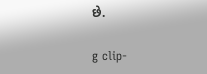છે.

g clip-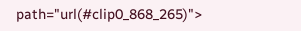path="url(#clip0_868_265)">